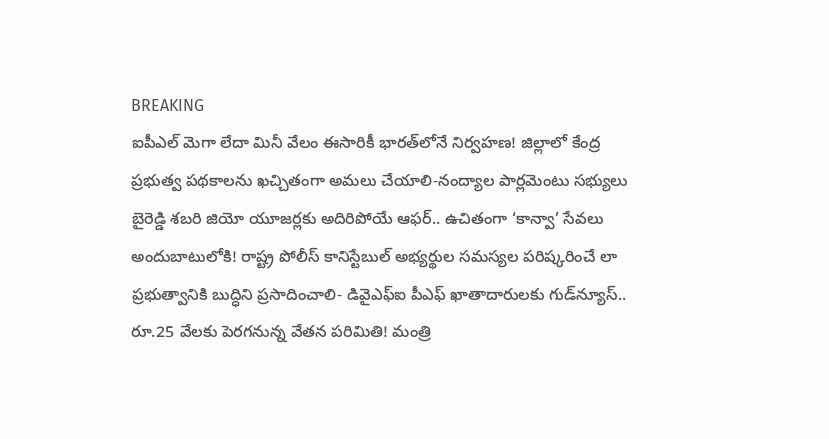BREAKING
ఐపీఎల్ మెగా లేదా మినీ వేలం ఈసారికీ భారత్‌లోనే నిర్వహణ! జిల్లాలో కేంద్ర ప్రభుత్వ పథకాలను ఖచ్చితంగా అమలు చేయాలి-నంద్యాల పార్లమెంటు సభ్యులు బైరెడ్డి శబరి జియో యూజర్లకు అదిరిపోయే ఆఫర్.. ఉచితంగా ‘కాన్వా’ సేవలు అందుబాటులోకి! రాష్ట్ర పోలీస్ కానిస్టేబుల్ అభ్యర్థుల సమస్యల పరిష్కరించే లా ప్రభుత్వానికి బుద్ధిని ప్రసాదించాలి- డివైఎఫ్ఐ పీఎఫ్ ఖాతాదారులకు గుడ్‌న్యూస్.. రూ.25 వేలకు పెరగనున్న వేతన పరిమితి! మంత్రి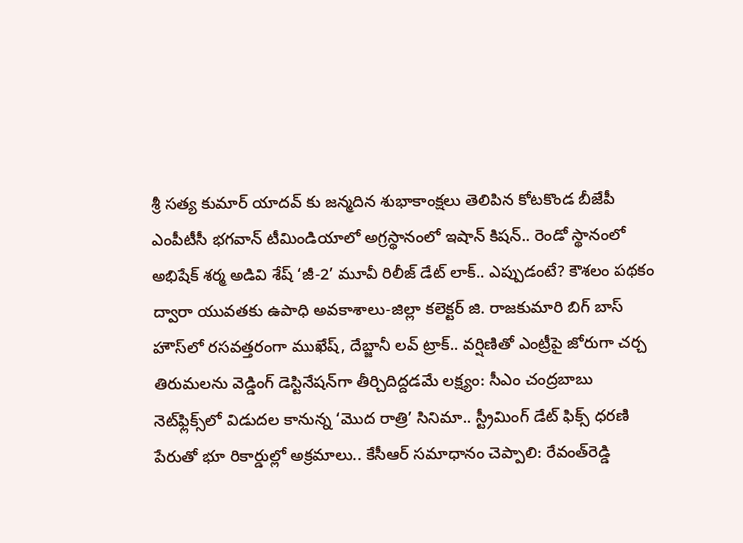శ్రీ సత్య కుమార్ యాదవ్ కు జన్మదిన శుభాకాంక్షలు తెలిపిన కోటకొండ బీజేపీ ఎంపీటీసీ భగవాన్ టీమిండియాలో అగ్రస్థానంలో ఇషాన్ కిషన్.. రెండో స్థానంలో అభిషేక్ శర్మ అడివి శేష్ ‘జీ-2’ మూవీ రిలీజ్ డేట్ లాక్.. ఎప్పుడంటే? కౌశలం పథకం ద్వారా యువతకు ఉపాధి అవకాశాలు-జిల్లా కలెక్టర్ జి. రాజకుమారి బిగ్ బాస్ హౌస్‌లో రసవత్తరంగా ముఖేష్, దేబ్జానీ లవ్ ట్రాక్.. వర్షిణితో ఎంట్రీపై జోరుగా చర్చ తిరుమలను వెడ్డింగ్ డెస్టినేషన్‌గా తీర్చిదిద్దడమే లక్ష్యం: సీఎం చంద్రబాబు నెట్‌ఫ్లిక్స్‌లో విడుదల కానున్న ‘మొద రాత్రి’ సినిమా.. స్ట్రీమింగ్ డేట్ ఫిక్స్ ధరణి పేరుతో భూ రికార్డుల్లో అక్రమాలు.. కేసీఆర్‌ సమాధానం చెప్పాలి: రేవంత్‌రెడ్డి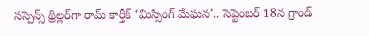సస్పెన్స్ థ్రిల్లర్‌గా రామ్‌ కార్తీక్ ‘మిస్సింగ్ మేఘన’.. సెప్టెంబర్ 18న గ్రాండ్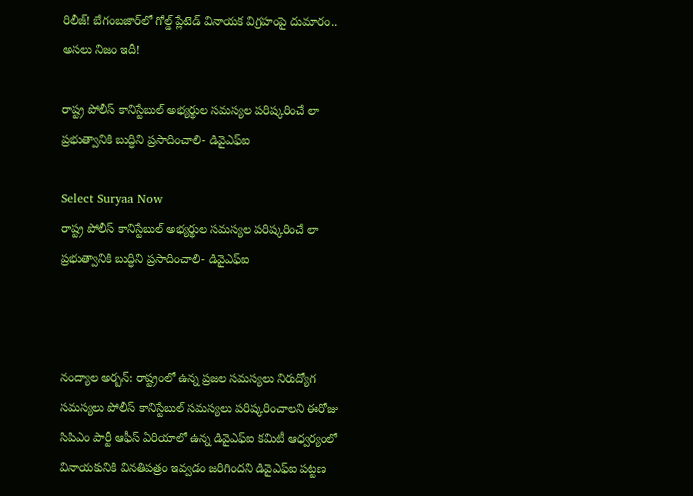రిలీజ్! బేగంబజార్‌లో గోల్డ్ ప్లేటెడ్ వినాయక విగ్రహంపై దుమారం.. అసలు నిజం ఇదీ!

రాష్ట్ర పోలీస్ కానిస్టేబుల్ అభ్యర్థుల సమస్యల పరిష్కరించే లా ప్రభుత్వానికి బుద్ధిని ప్రసాదించాలి- డివైఎఫ్ఐ

Select Suryaa Now
రాష్ట్ర పోలీస్ కానిస్టేబుల్ అభ్యర్థుల సమస్యల పరిష్కరించే లా ప్రభుత్వానికి బుద్ధిని ప్రసాదించాలి- డివైఎఫ్ఐ



నంద్యాల అర్బన్: రాష్ట్రంలో ఉన్న ప్రజల సమస్యలు నిరుద్యోగ సమస్యలు పోలీస్ కానిస్టేబుల్ సమస్యలు పరిష్కరించాలని ఈరోజు సిపిఎం పార్టీ ఆఫీస్ ఏరియాలో ఉన్న డివైఎఫ్ఐ కమిటీ ఆధ్వర్యంలో వినాయకునికి వినతిపత్రం ఇవ్వడం జరిగిందని డివైఎఫ్ఐ పట్టణ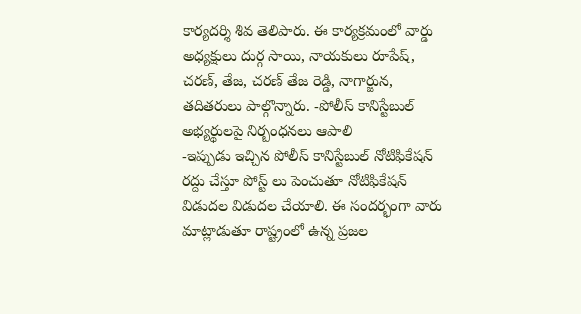కార్యదర్శి శివ తెలిపారు. ఈ కార్యక్రమంలో వార్డు అధ్యక్షులు దుర్గ సాయి, నాయకులు రూపేష్, చరణ్, తేజ, చరణ్ తేజ రెడ్డి, నాగార్జున, తదితరులు పాల్గొన్నారు. -పోలీస్ కానిస్టేబుల్ అభ్యర్థులపై నిర్బంధనలు ఆపాలి
-ఇప్పుడు ఇచ్చిన పోలీస్ కానిస్టేబుల్ నోటిఫికేషన్ రద్దు చేస్తూ పోస్ట్ లు పెంచుతూ నోటిఫికేషన్ విడుదల విడుదల చేయాలి. ఈ సందర్భంగా వారు మాట్లాడుతూ రాష్ట్రంలో ఉన్న ప్రజల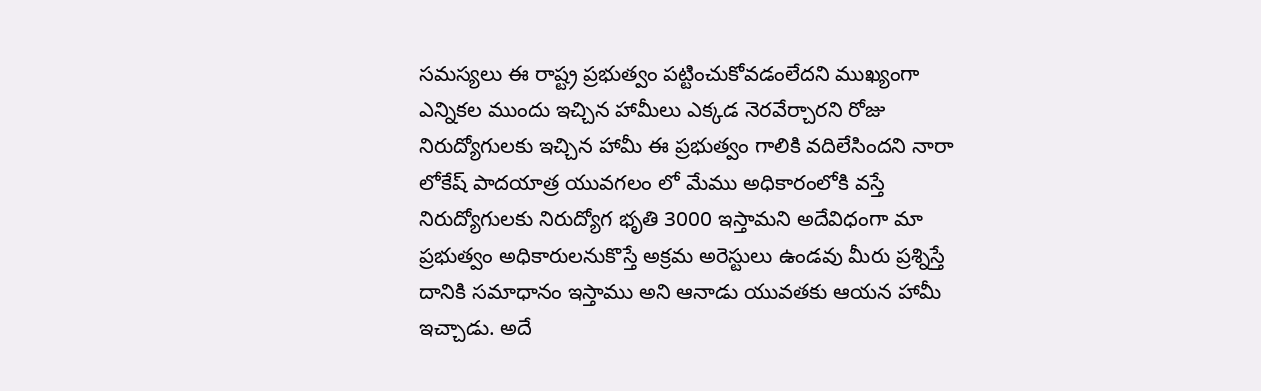సమస్యలు ఈ రాష్ట్ర ప్రభుత్వం పట్టించుకోవడంలేదని ముఖ్యంగా ఎన్నికల ముందు ఇచ్చిన హామీలు ఎక్కడ నెరవేర్చారని రోజు నిరుద్యోగులకు ఇచ్చిన హామీ ఈ ప్రభుత్వం గాలికి వదిలేసిందని నారా లోకేష్ పాదయాత్ర యువగలం లో మేము అధికారంలోకి వస్తే నిరుద్యోగులకు నిరుద్యోగ భృతి 3000 ఇస్తామని అదేవిధంగా మా ప్రభుత్వం అధికారులనుకొస్తే అక్రమ అరెస్టులు ఉండవు మీరు ప్రశ్నిస్తే దానికి సమాధానం ఇస్తాము అని ఆనాడు యువతకు ఆయన హామీ ఇచ్చాడు. అదే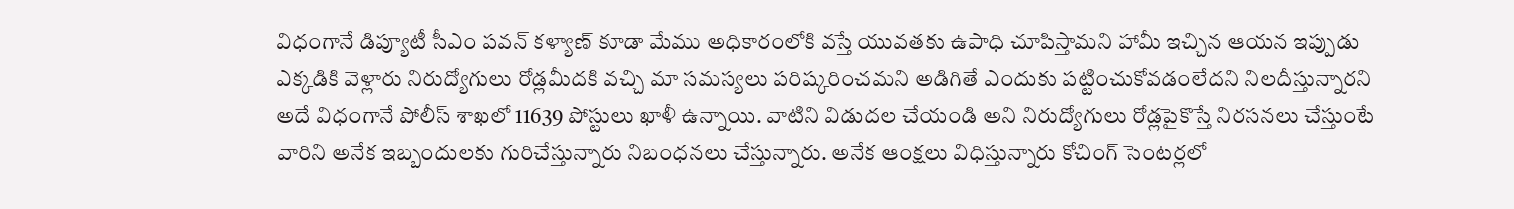విధంగానే డిప్యూటీ సీఎం పవన్ కళ్యాణ్ కూడా మేము అధికారంలోకి వస్తే యువతకు ఉపాధి చూపిస్తామని హామీ ఇచ్చిన ఆయన ఇప్పుడు ఎక్కడికి వెళ్లారు నిరుద్యోగులు రోడ్లమీదకి వచ్చి మా సమస్యలు పరిష్కరించమని అడిగితే ఎందుకు పట్టించుకోవడంలేదని నిలదీస్తున్నారని అదే విధంగానే పోలీస్ శాఖలో 11639 పోస్టులు ఖాళీ ఉన్నాయి. వాటిని విడుదల చేయండి అని నిరుద్యోగులు రోడ్లపైకొస్తే నిరసనలు చేస్తుంటే వారిని అనేక ఇబ్బందులకు గురిచేస్తున్నారు నిబంధనలు చేస్తున్నారు. అనేక ఆంక్షలు విధిస్తున్నారు కోచింగ్ సెంటర్లలో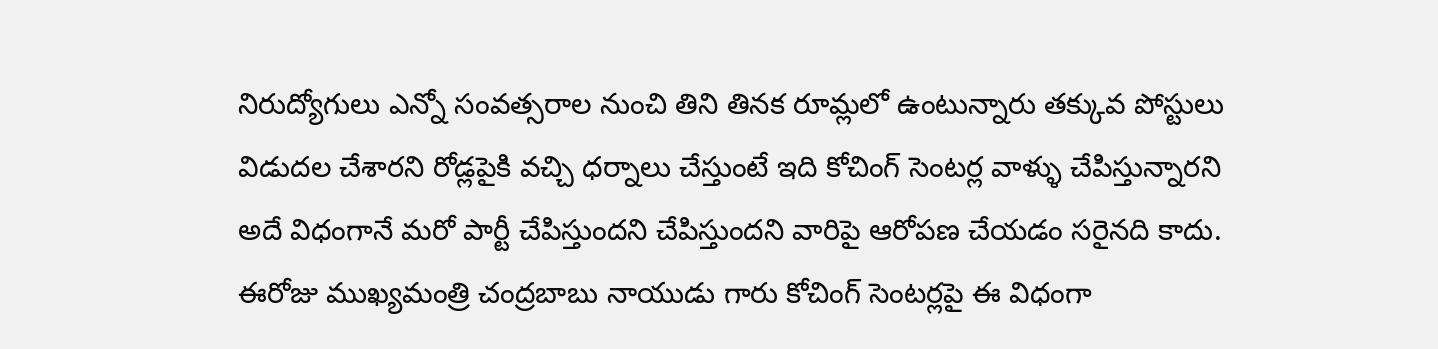నిరుద్యోగులు ఎన్నో సంవత్సరాల నుంచి తిని తినక రూమ్లలో ఉంటున్నారు తక్కువ పోస్టులు విడుదల చేశారని రోడ్లపైకి వచ్చి ధర్నాలు చేస్తుంటే ఇది కోచింగ్ సెంటర్ల వాళ్ళు చేపిస్తున్నారని అదే విధంగానే మరో పార్టీ చేపిస్తుందని చేపిస్తుందని వారిపై ఆరోపణ చేయడం సరైనది కాదు. ఈరోజు ముఖ్యమంత్రి చంద్రబాబు నాయుడు గారు కోచింగ్ సెంటర్లపై ఈ విధంగా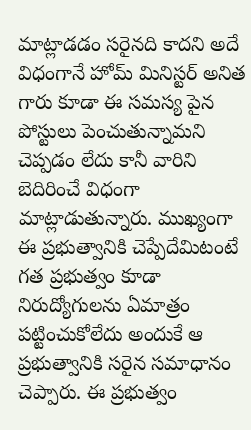మాట్లాడడం సరైనది కాదని అదే విధంగానే హోమ్ మినిస్టర్ అనిత గారు కూడా ఈ సమస్య పైన పోస్టులు పెంచుతున్నామని చెప్పడం లేదు కానీ వారిని బెదిరించే విధంగా మాట్లాడుతున్నారు. ముఖ్యంగా ఈ ప్రభుత్వానికి చెప్పేదేమిటంటే గత ప్రభుత్వం కూడా నిరుద్యోగులను ఏమాత్రం పట్టించుకోలేదు అందుకే ఆ ప్రభుత్వానికి సరైన సమాధానం చెప్పారు. ఈ ప్రభుత్వం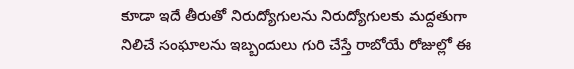కూడా ఇదే తీరుతో నిరుద్యోగులను నిరుద్యోగులకు మద్దతుగా నిలిచే సంఘాలను ఇబ్బందులు గురి చేస్తే రాబోయే రోజుల్లో ఈ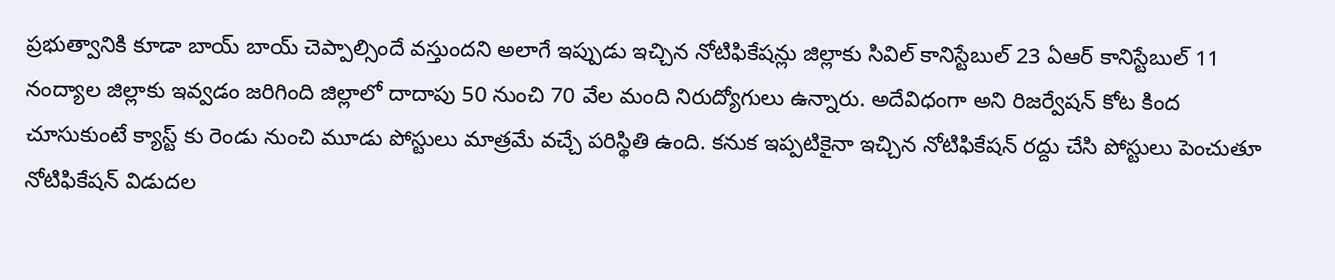ప్రభుత్వానికి కూడా బాయ్ బాయ్ చెప్పాల్సిందే వస్తుందని అలాగే ఇప్పుడు ఇచ్చిన నోటిఫికేషన్లు జిల్లాకు సివిల్ కానిస్టేబుల్ 23 ఏఆర్ కానిస్టేబుల్ 11 నంద్యాల జిల్లాకు ఇవ్వడం జరిగింది జిల్లాలో దాదాపు 50 నుంచి 70 వేల మంది నిరుద్యోగులు ఉన్నారు. అదేవిధంగా అని రిజర్వేషన్ కోట కింద చూసుకుంటే క్యాస్ట్ కు రెండు నుంచి మూడు పోస్టులు మాత్రమే వచ్చే పరిస్థితి ఉంది. కనుక ఇప్పటికైనా ఇచ్చిన నోటిఫికేషన్ రద్దు చేసి పోస్టులు పెంచుతూ నోటిఫికేషన్ విడుదల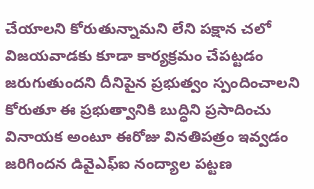చేయాలని కోరుతున్నామని లేని పక్షాన చలో విజయవాడకు కూడా కార్యక్రమం చేపట్టడం జరుగుతుందని దీనిపైన ప్రభుత్వం స్పందించాలని కోరుతూ ఈ ప్రభుత్వానికి బుద్ధిని ప్రసాదించు వినాయక అంటూ ఈరోజు వినతిపత్రం ఇవ్వడం జరిగిందన డివైఎఫ్ఐ నంద్యాల పట్టణ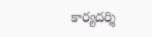కార్యదర్శి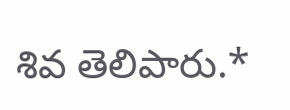శివ తెలిపారు.*